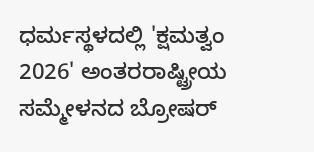ಧರ್ಮಸ್ಥಳದಲ್ಲಿ 'ಕ್ಷಮತ್ವಂ 2026' ಅಂತರರಾಷ್ಟ್ರೀಯ ಸಮ್ಮೇಳನದ ಬ್ರೋಷರ್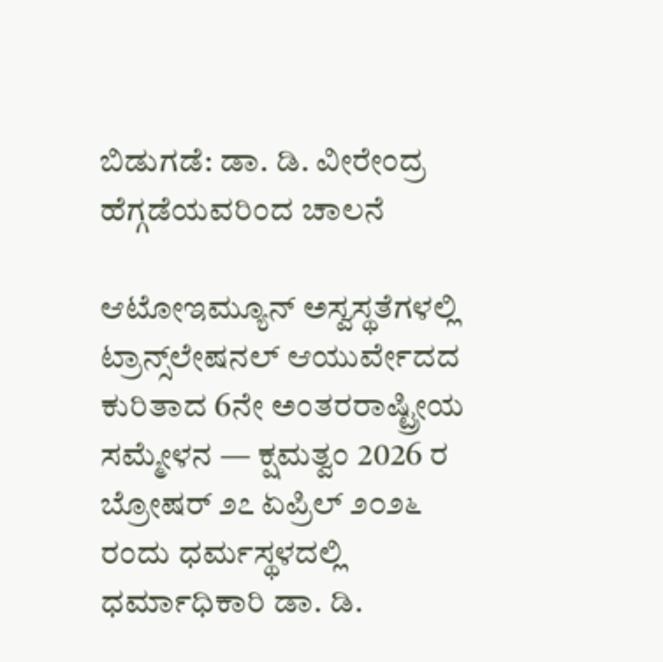ಬಿಡುಗಡೆ: ಡಾ. ಡಿ. ವೀರೇಂದ್ರ ಹೆಗ್ಗಡೆಯವರಿಂದ ಚಾಲನೆ

ಆಟೋಇಮ್ಯೂನ್ ಅಸ್ವಸ್ಥತೆಗಳಲ್ಲಿ ಟ್ರಾನ್ಸ್‌ಲೇಷನಲ್ ಆಯುರ್ವೇದದ ಕುರಿತಾದ 6ನೇ ಅಂತರರಾಷ್ಟ್ರೀಯ ಸಮ್ಮೇಳನ — ಕ್ಷಮತ್ವಂ 2026 ರ ಬ್ರೋಷರ್‌ ೨೭ ಏಪ್ರಿಲ್ ೨೦೨೬ ರಂದು ಧರ್ಮಸ್ಥಳದಲ್ಲಿ ಧರ್ಮಾಧಿಕಾರಿ ಡಾ. ಡಿ.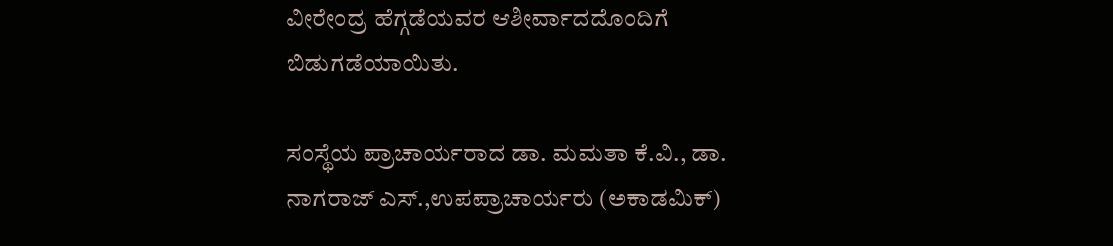ವೀರೇಂದ್ರ ಹೆಗ್ಗಡೆಯವರ ಆಶೀರ್ವಾದದೊಂದಿಗೆ ಬಿಡುಗಡೆಯಾಯಿತು.

ಸಂಸ್ಥೆಯ ಪ್ರಾಚಾರ್ಯರಾದ ಡಾ. ಮಮತಾ ಕೆ.ವಿ., ಡಾ. ನಾಗರಾಜ್ ಎಸ್.,ಉಪಪ್ರಾಚಾರ್ಯರು (ಅಕಾಡಮಿಕ್)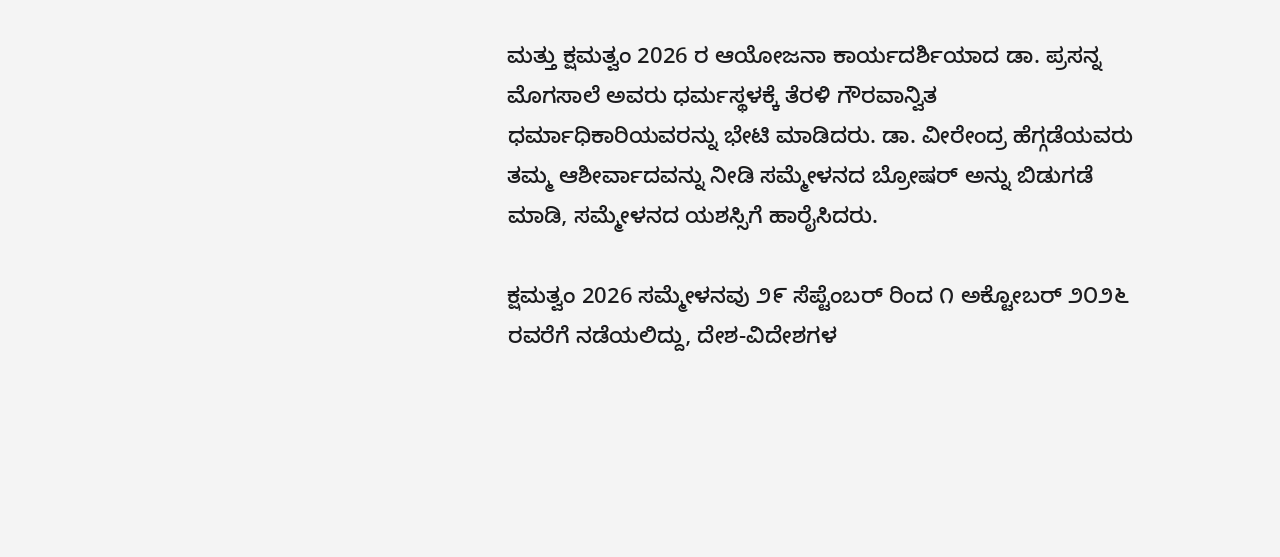ಮತ್ತು ಕ್ಷಮತ್ವಂ 2026 ರ ಆಯೋಜನಾ ಕಾರ್ಯದರ್ಶಿಯಾದ ಡಾ. ಪ್ರಸನ್ನ ಮೊಗಸಾಲೆ ಅವರು ಧರ್ಮಸ್ಥಳಕ್ಕೆ ತೆರಳಿ ಗೌರವಾನ್ವಿತ ಧರ್ಮಾಧಿಕಾರಿಯವರನ್ನು ಭೇಟಿ ಮಾಡಿದರು. ಡಾ. ವೀರೇಂದ್ರ ಹೆಗ್ಗಡೆಯವರು ತಮ್ಮ ಆಶೀರ್ವಾದವನ್ನು ನೀಡಿ ಸಮ್ಮೇಳನದ ಬ್ರೋಷರ್ ಅನ್ನು ಬಿಡುಗಡೆ ಮಾಡಿ, ಸಮ್ಮೇಳನದ ಯಶಸ್ಸಿಗೆ ಹಾರೈಸಿದರು.

ಕ್ಷಮತ್ವಂ 2026 ಸಮ್ಮೇಳನವು ೨೯ ಸೆಪ್ಟೆಂಬರ್ ರಿಂದ ೧ ಅಕ್ಟೋಬರ್ ೨೦೨೬ ರವರೆಗೆ ನಡೆಯಲಿದ್ದು, ದೇಶ-ವಿದೇಶಗಳ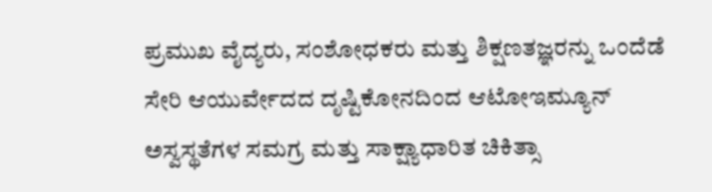ಪ್ರಮುಖ ವೈದ್ಯರು, ಸಂಶೋಧಕರು ಮತ್ತು ಶಿಕ್ಷಣತಜ್ಞರನ್ನು ಒಂದೆಡೆ ಸೇರಿ ಆಯುರ್ವೇದದ ದೃಷ್ಟಿಕೋನದಿಂದ ಆಟೋಇಮ್ಯೂನ್ ಅಸ್ವಸ್ಥತೆಗಳ ಸಮಗ್ರ ಮತ್ತು ಸಾಕ್ಷ್ಯಾಧಾರಿತ ಚಿಕಿತ್ಸಾ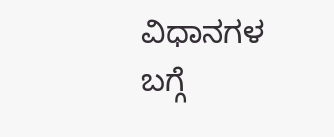ವಿಧಾನಗಳ ಬಗ್ಗೆ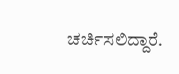ಚರ್ಚಿಸಲಿದ್ದಾರೆ.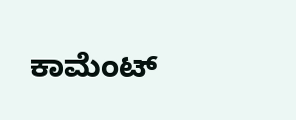ಕಾಮೆಂಟ್‌‌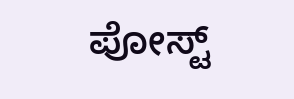ಪೋಸ್ಟ್‌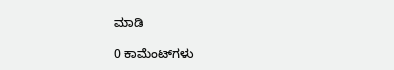ಮಾಡಿ

0 ಕಾಮೆಂಟ್‌ಗಳು